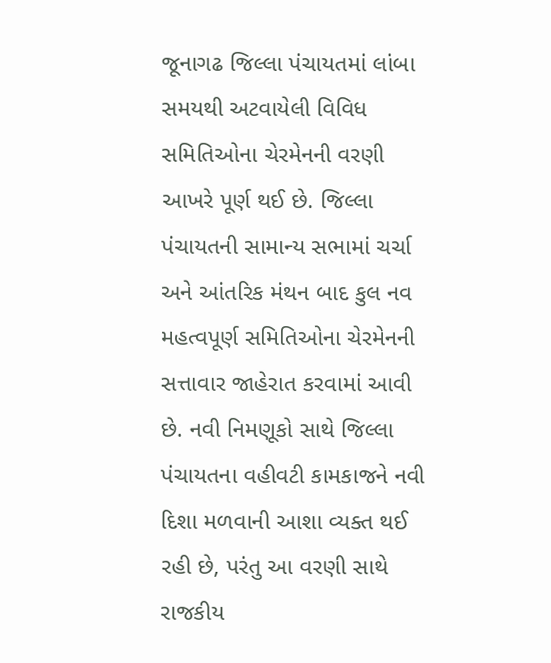જૂનાગઢ જિલ્લા પંચાયતમાં લાંબા સમયથી અટવાયેલી વિવિધ સમિતિઓના ચેરમેનની વરણી આખરે પૂર્ણ થઈ છે. જિલ્લા પંચાયતની સામાન્ય સભામાં ચર્ચા અને આંતરિક મંથન બાદ કુલ નવ મહત્વપૂર્ણ સમિતિઓના ચેરમેનની સત્તાવાર જાહેરાત કરવામાં આવી છે. નવી નિમણૂકો સાથે જિલ્લા પંચાયતના વહીવટી કામકાજને નવી દિશા મળવાની આશા વ્યક્ત થઈ રહી છે, પરંતુ આ વરણી સાથે રાજકીય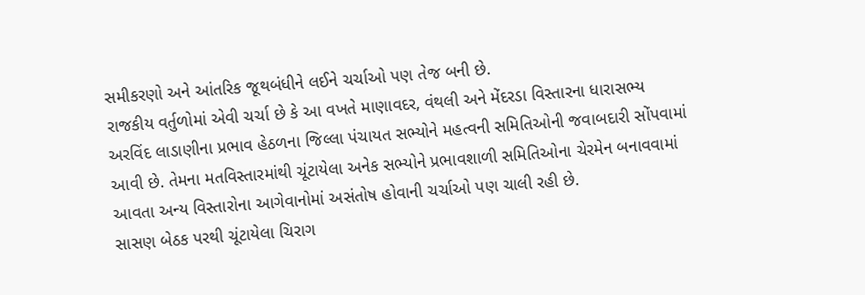સમીકરણો અને આંતરિક જૂથબંધીને લઈને ચર્ચાઓ પણ તેજ બની છે.
રાજકીય વર્તુળોમાં એવી ચર્ચા છે કે આ વખતે માણાવદર, વંથલી અને મેંદરડા વિસ્તારના ધારાસભ્ય અરવિંદ લાડાણીના પ્રભાવ હેઠળના જિલ્લા પંચાયત સભ્યોને મહત્વની સમિતિઓની જવાબદારી સોંપવામાં આવી છે. તેમના મતવિસ્તારમાંથી ચૂંટાયેલા અનેક સભ્યોને પ્રભાવશાળી સમિતિઓના ચેરમેન બનાવવામાં આવતા અન્ય વિસ્તારોના આગેવાનોમાં અસંતોષ હોવાની ચર્ચાઓ પણ ચાલી રહી છે.
સાસણ બેઠક પરથી ચૂંટાયેલા ચિરાગ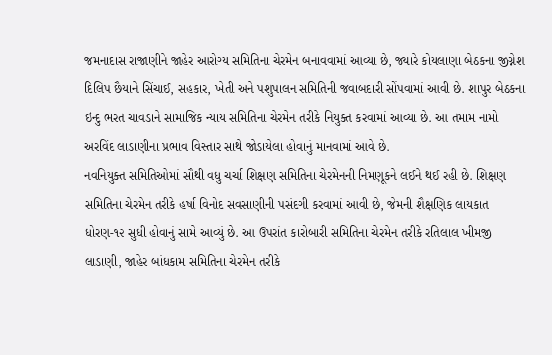જમનાદાસ રાજાણીને જાહેર આરોગ્ય સમિતિના ચેરમેન બનાવવામાં આવ્યા છે, જ્યારે કોયલાણા બેઠકના જીગ્નેશ દિલિપ છૈયાને સિંચાઈ, સહકાર, ખેતી અને પશુપાલન સમિતિની જવાબદારી સોંપવામાં આવી છે. શાપુર બેઠકના ઇન્દુ ભરત ચાવડાને સામાજિક ન્યાય સમિતિના ચેરમેન તરીકે નિયુક્ત કરવામાં આવ્યા છે. આ તમામ નામો અરવિંદ લાડાણીના પ્રભાવ વિસ્તાર સાથે જોડાયેલા હોવાનું માનવામાં આવે છે.
નવનિયુક્ત સમિતિઓમાં સૌથી વધુ ચર્ચા શિક્ષણ સમિતિના ચેરમેનની નિમણૂકને લઈને થઈ રહી છે. શિક્ષણ સમિતિના ચેરમેન તરીકે હર્ષા વિનોદ સવસાણીની પસંદગી કરવામાં આવી છે, જેમની શૈક્ષણિક લાયકાત ધોરણ-૧૨ સુધી હોવાનું સામે આવ્યું છે. આ ઉપરાંત કારોબારી સમિતિના ચેરમેન તરીકે રતિલાલ ખીમજી લાડાણી, જાહેર બાંધકામ સમિતિના ચેરમેન તરીકે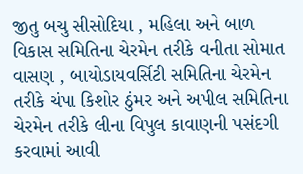જીતુ બચુ સીસોદિયા , મહિલા અને બાળ વિકાસ સમિતિના ચેરમેન તરીકે વનીતા સોમાત વાસણ , બાયોડાયવર્સિટી સમિતિના ચેરમેન તરીકે ચંપા કિશોર ઠુંમર અને અપીલ સમિતિના ચેરમેન તરીકે લીના વિપુલ કાવાણની પસંદગી કરવામાં આવી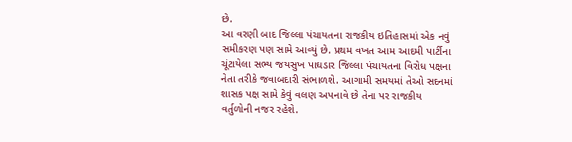છે.
આ વરણી બાદ જિલ્લા પંચાયતના રાજકીય ઇતિહાસમાં એક નવું સમીકરણ પણ સામે આવ્યું છે. પ્રથમ વખત આમ આદમી પાર્ટીના ચૂંટાયેલા સભ્ય જયસુખ પાઘડાર જિલ્લા પંચાયતના વિરોધ પક્ષના નેતા તરીકે જવાબદારી સંભાળશે. આગામી સમયમાં તેઓ સદનમાં શાસક પક્ષ સામે કેવું વલણ અપનાવે છે તેના પર રાજકીય વર્તુળોની નજર રહેશે.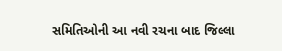સમિતિઓની આ નવી રચના બાદ જિલ્લા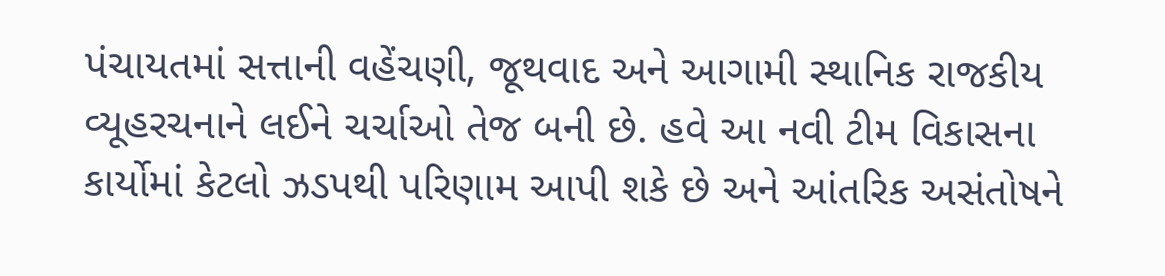પંચાયતમાં સત્તાની વહેંચણી, જૂથવાદ અને આગામી સ્થાનિક રાજકીય વ્યૂહરચનાને લઈને ચર્ચાઓ તેજ બની છે. હવે આ નવી ટીમ વિકાસના કાર્યોમાં કેટલો ઝડપથી પરિણામ આપી શકે છે અને આંતરિક અસંતોષને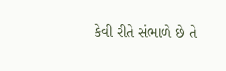કેવી રીતે સંભાળે છે તે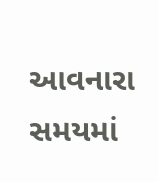આવનારા સમયમાં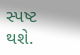સ્પષ્ટ થશે.